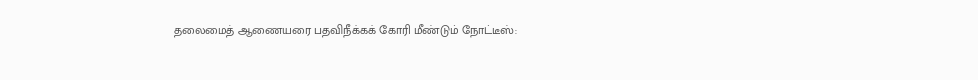தலைமைத் ஆணையரை பதவிநீக்கக் கோரி மீண்டும் நோட்டீஸ்: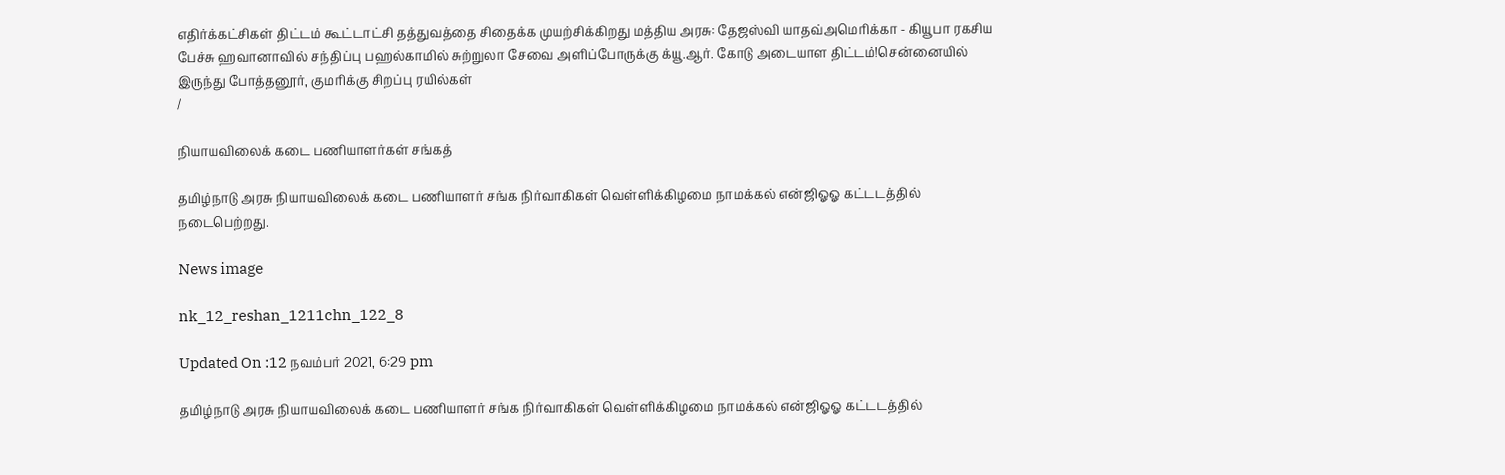எதிர்க்கட்சிகள் திட்டம் கூட்டாட்சி தத்துவத்தை சிதைக்க முயற்சிக்கிறது மத்திய அரசு: தேஜஸ்வி யாதவ்அமெரிக்கா - கியூபா ரகசிய பேச்சு ஹவானாவில் சந்திப்பு பஹல்காமில் சுற்றுலா சேவை அளிப்போருக்கு க்யூ.ஆர். கோடு அடையாள திட்டம்!சென்னையில் இருந்து போத்தனூர், குமரிக்கு சிறப்பு ரயில்கள்
/

நியாயவிலைக் கடை பணியாளர்கள் சங்கத்

தமிழ்நாடு அரசு நியாயவிலைக் கடை பணியாளர் சங்க நிர்வாகிகள் வெள்ளிக்கிழமை நாமக்கல் என்ஜிஓஓ கட்டடத்தில் நடைபெற்றது.

News image

nk_12_reshan_1211chn_122_8

Updated On :12 நவம்பர் 2021, 6:29 pm

தமிழ்நாடு அரசு நியாயவிலைக் கடை பணியாளர் சங்க நிர்வாகிகள் வெள்ளிக்கிழமை நாமக்கல் என்ஜிஓஓ கட்டடத்தில்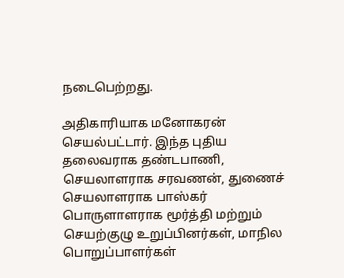நடைபெற்றது.

அதிகாரியாக மனோகரன் செயல்பட்டார். இந்த புதிய தலைவராக தண்டபாணி, செயலாளராக சரவணன், துணைச் செயலாளராக பாஸ்கர் பொருளாளராக மூர்த்தி மற்றும் செயற்குழு உறுப்பினர்கள், மாநில பொறுப்பாளர்கள்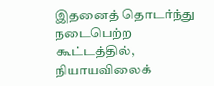இதனைத் தொடர்ந்து நடைபெற்ற கூட்டத்தில், நியாயவிலைக்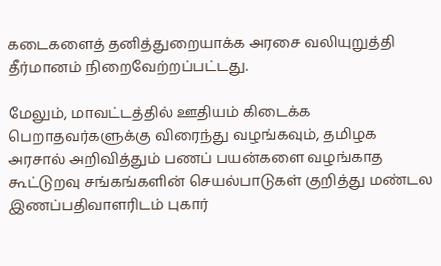கடைகளைத் தனித்துறையாக்க அரசை வலியுறுத்தி தீர்மானம் நிறைவேற்றப்பட்டது.

மேலும், மாவட்டத்தில் ஊதியம் கிடைக்க பெறாதவர்களுக்கு விரைந்து வழங்கவும், தமிழக அரசால் அறிவித்தும் பணப் பயன்களை வழங்காத கூட்டுறவு சங்கங்களின் செயல்பாடுகள் குறித்து மண்டல இணப்பதிவாளரிடம் புகார்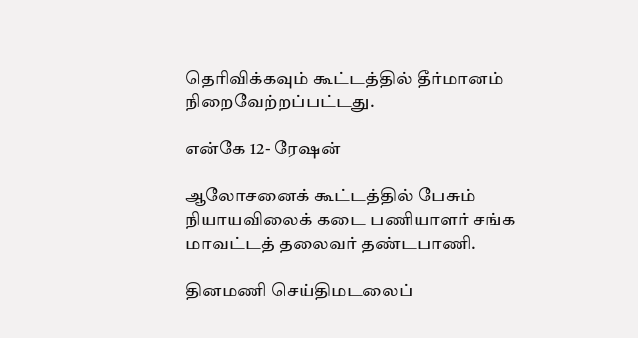தெரிவிக்கவும் கூட்டத்தில் தீர்மானம் நிறைவேற்றப்பட்டது.

என்கே 12- ரேஷன்

ஆலோசனைக் கூட்டத்தில் பேசும் நியாயவிலைக் கடை பணியாளர் சங்க மாவட்டத் தலைவர் தண்டபாணி.

தினமணி செய்திமடலைப்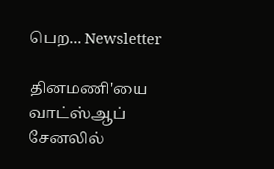பெற... Newsletter

தினமணி'யை வாட்ஸ்ஆப் சேனலில்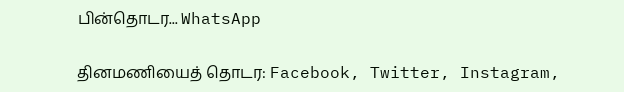பின்தொடர... WhatsApp

தினமணியைத் தொடர: Facebook, Twitter, Instagram,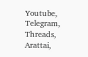Youtube, Telegram, Threads, Arattai,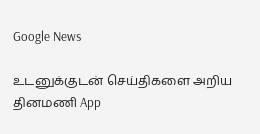Google News

உடனுக்குடன் செய்திகளை அறிய தினமணி App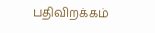பதிவிறக்கம்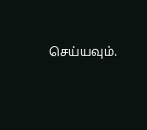செய்யவும்.